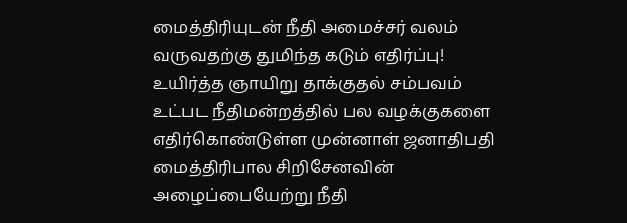மைத்திரியுடன் நீதி அமைச்சர் வலம் வருவதற்கு துமிந்த கடும் எதிர்ப்பு!
உயிர்த்த ஞாயிறு தாக்குதல் சம்பவம் உட்பட நீதிமன்றத்தில் பல வழக்குகளை எதிர்கொண்டுள்ள முன்னாள் ஜனாதிபதி மைத்திரிபால சிறிசேனவின் அழைப்பையேற்று நீதி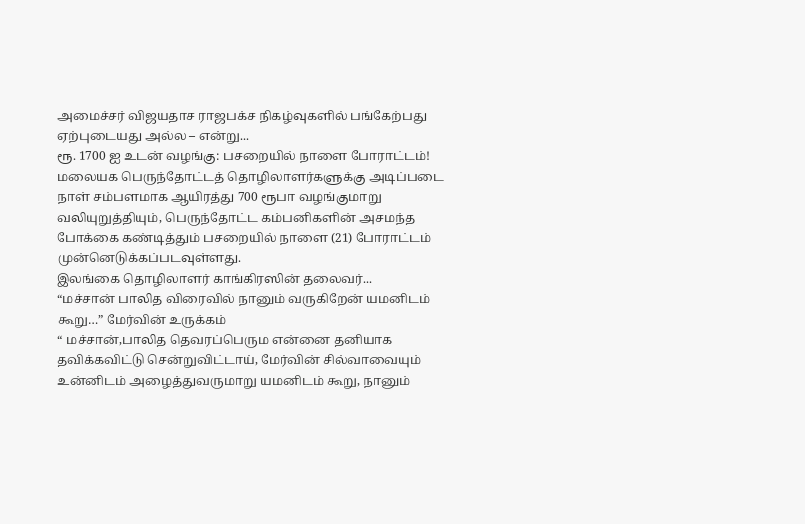அமைச்சர் விஜயதாச ராஜபக்ச நிகழ்வுகளில் பங்கேற்பது ஏற்புடையது அல்ல – என்று...
ரூ. 1700 ஐ உடன் வழங்கு: பசறையில் நாளை போராட்டம்!
மலையக பெருந்தோட்டத் தொழிலாளர்களுக்கு அடிப்படை நாள் சம்பளமாக ஆயிரத்து 700 ரூபா வழங்குமாறு வலியுறுத்தியும், பெருந்தோட்ட கம்பனிகளின் அசமந்த போக்கை கண்டித்தும் பசறையில் நாளை (21) போராட்டம் முன்னெடுக்கப்படவுள்ளது.
இலங்கை தொழிலாளர் காங்கிரஸின் தலைவர்...
“மச்சான் பாலித விரைவில் நானும் வருகிறேன் யமனிடம் கூறு…” மேர்வின் உருக்கம்
“ மச்சான்,பாலித தெவரப்பெரும என்னை தனியாக தவிக்கவிட்டு சென்றுவிட்டாய், மேர்வின் சில்வாவையும் உன்னிடம் அழைத்துவருமாறு யமனிடம் கூறு, நானும்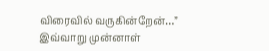விரைவில் வருகின்றேன்…”
இவ்வாறு முன்னாள்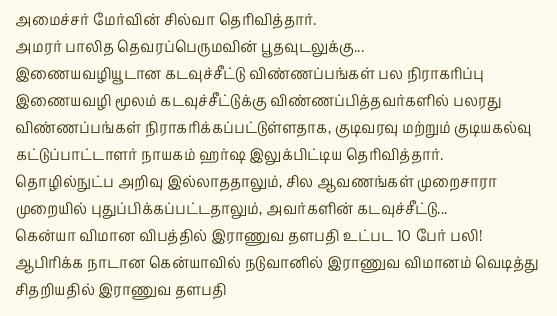அமைச்சர் மேர்வின் சில்வா தெரிவித்தார்.
அமரர் பாலித தெவரப்பெருமவின் பூதவுடலுக்கு...
இணையவழியூடான கடவுச்சீட்டு விண்ணப்பங்கள் பல நிராகரிப்பு
இணையவழி மூலம் கடவுச்சீட்டுக்கு விண்ணப்பித்தவர்களில் பலரது விண்ணப்பங்கள் நிராகரிக்கப்பட்டுள்ளதாக, குடிவரவு மற்றும் குடியகல்வு கட்டுப்பாட்டாளர் நாயகம் ஹர்ஷ இலுக்பிட்டிய தெரிவித்தார்.
தொழில்நுட்ப அறிவு இல்லாததாலும், சில ஆவணங்கள் முறைசாரா முறையில் புதுப்பிக்கப்பட்டதாலும், அவர்களின் கடவுச்சீட்டு...
கென்யா விமான விபத்தில் இராணுவ தளபதி உட்பட 10 பேர் பலி!
ஆபிரிக்க நாடான கென்யாவில் நடுவானில் இராணுவ விமானம் வெடித்து சிதறியதில் இராணுவ தளபதி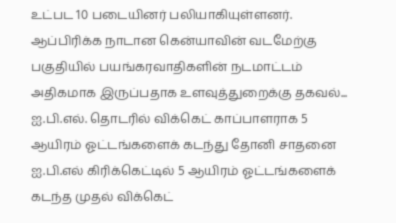உட்பட 10 படையினர் பலியாகியுள்ளனர்.
ஆப்பிரிக்க நாடான கென்யாவின் வடமேற்கு பகுதியில் பயங்கரவாதிகளின் நடமாட்டம் அதிகமாக இருப்பதாக உளவுத்துறைக்கு தகவல்...
ஐ.பி.எல். தொடரில் விக்கெட் காப்பாளராக 5 ஆயிரம் ஓட்டங்களைக் கடந்து தோனி சாதனை
ஐ.பி.எல் கிரிக்கெட்டில் 5 ஆயிரம் ஓட்டங்களைக் கடந்த முதல் விக்கெட்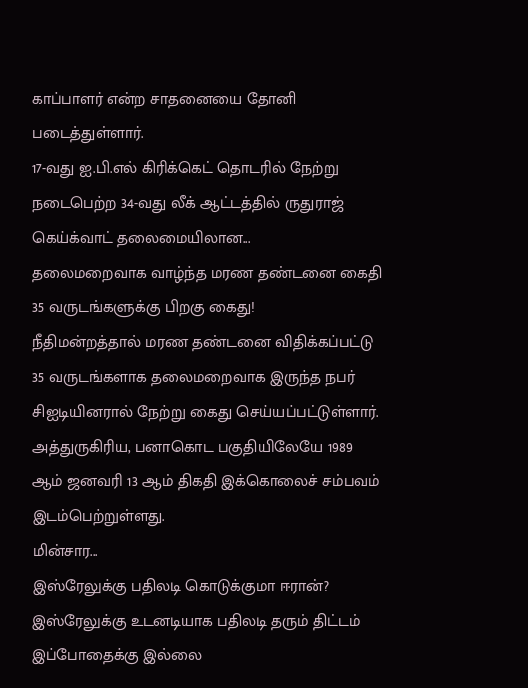காப்பாளர் என்ற சாதனையை தோனி படைத்துள்ளார்.
17-வது ஐ.பி.எல் கிரிக்கெட் தொடரில் நேற்று நடைபெற்ற 34-வது லீக் ஆட்டத்தில் ருதுராஜ் கெய்க்வாட் தலைமையிலான...
தலைமறைவாக வாழ்ந்த மரண தண்டனை கைதி 35 வருடங்களுக்கு பிறகு கைது!
நீதிமன்றத்தால் மரண தண்டனை விதிக்கப்பட்டு 35 வருடங்களாக தலைமறைவாக இருந்த நபர் சிஐடியினரால் நேற்று கைது செய்யப்பட்டுள்ளார்.
அத்துருகிரிய, பனாகொட பகுதியிலேயே 1989 ஆம் ஜனவரி 13 ஆம் திகதி இக்கொலைச் சம்பவம் இடம்பெற்றுள்ளது.
மின்சார...
இஸ்ரேலுக்கு பதிலடி கொடுக்குமா ஈரான்?
இஸ்ரேலுக்கு உடனடியாக பதிலடி தரும் திட்டம் இப்போதைக்கு இல்லை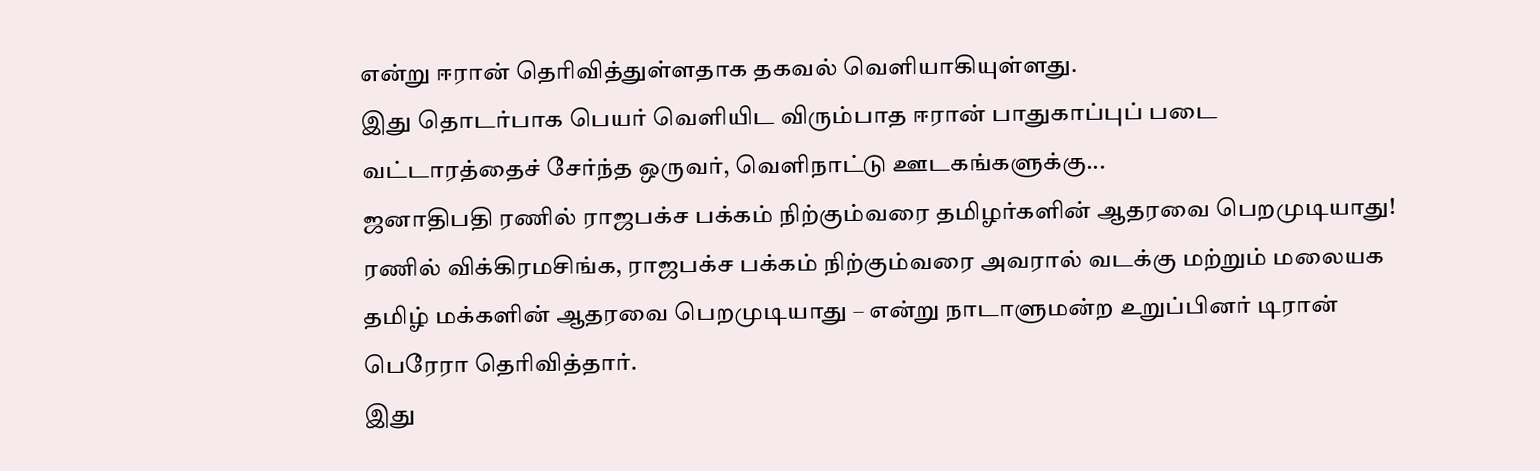என்று ஈரான் தெரிவித்துள்ளதாக தகவல் வெளியாகியுள்ளது.
இது தொடர்பாக பெயர் வெளியிட விரும்பாத ஈரான் பாதுகாப்புப் படை வட்டாரத்தைச் சேர்ந்த ஒருவர், வெளிநாட்டு ஊடகங்களுக்கு...
ஜனாதிபதி ரணில் ராஜபக்ச பக்கம் நிற்கும்வரை தமிழர்களின் ஆதரவை பெறமுடியாது!
ரணில் விக்கிரமசிங்க, ராஜபக்ச பக்கம் நிற்கும்வரை அவரால் வடக்கு மற்றும் மலையக தமிழ் மக்களின் ஆதரவை பெறமுடியாது – என்று நாடாளுமன்ற உறுப்பினர் டிரான் பெரேரா தெரிவித்தார்.
இது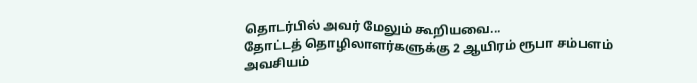தொடர்பில் அவர் மேலும் கூறியவை...
தோட்டத் தொழிலாளர்களுக்கு 2 ஆயிரம் ரூபா சம்பளம் அவசியம்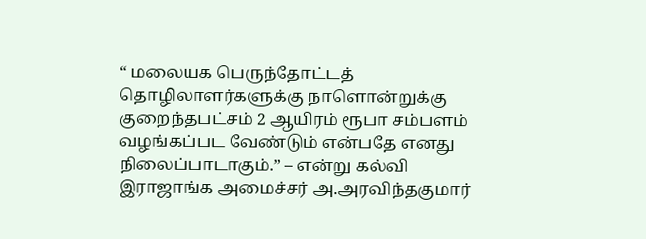“ மலையக பெருந்தோட்டத் தொழிலாளர்களுக்கு நாளொன்றுக்கு குறைந்தபட்சம் 2 ஆயிரம் ரூபா சம்பளம் வழங்கப்பட வேண்டும் என்பதே எனது நிலைப்பாடாகும்.” – என்று கல்வி இராஜாங்க அமைச்சர் அ.அரவிந்தகுமார்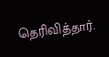தெரிவித்தார்.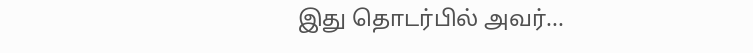இது தொடர்பில் அவர்...